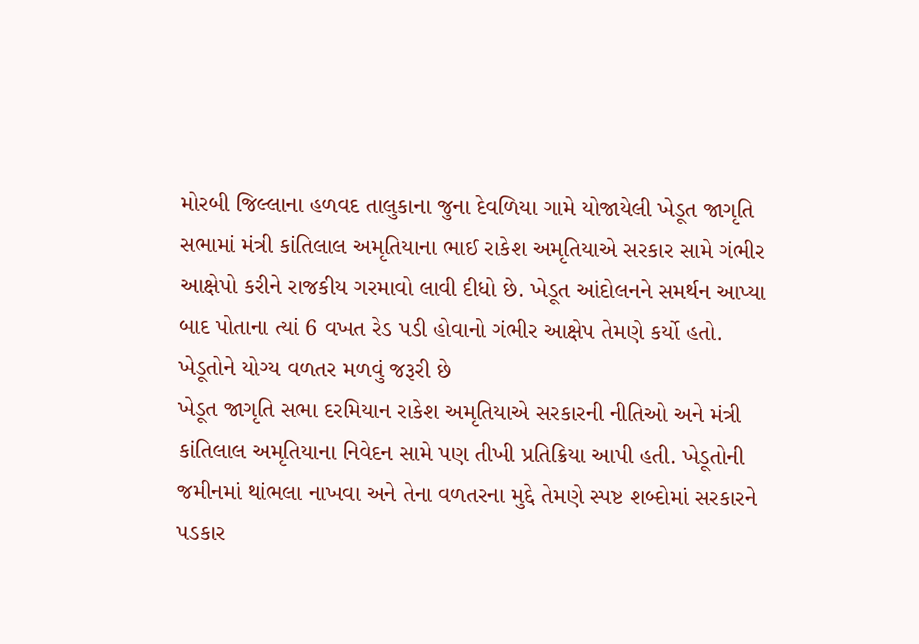મોરબી જિલ્લાના હળવદ તાલુકાના જુના દેવળિયા ગામે યોજાયેલી ખેડૂત જાગૃતિ સભામાં મંત્રી કાંતિલાલ અમૃતિયાના ભાઈ રાકેશ અમૃતિયાએ સરકાર સામે ગંભીર આક્ષેપો કરીને રાજકીય ગરમાવો લાવી દીધો છે. ખેડૂત આંદોલનને સમર્થન આપ્યા બાદ પોતાના ત્યાં 6 વખત રેડ પડી હોવાનો ગંભીર આક્ષેપ તેમણે કર્યો હતો.
ખેડૂતોને યોગ્ય વળતર મળવું જરૂરી છે
ખેડૂત જાગૃતિ સભા દરમિયાન રાકેશ અમૃતિયાએ સરકારની નીતિઓ અને મંત્રી કાંતિલાલ અમૃતિયાના નિવેદન સામે પણ તીખી પ્રતિક્રિયા આપી હતી. ખેડૂતોની જમીનમાં થાંભલા નાખવા અને તેના વળતરના મુદ્દે તેમણે સ્પષ્ટ શબ્દોમાં સરકારને પડકાર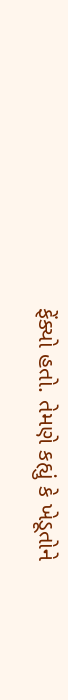ફેંક્યો હતો. તેમણે કહ્યું કે ખેડૂતોને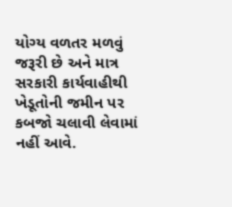યોગ્ય વળતર મળવું જરૂરી છે અને માત્ર સરકારી કાર્યવાહીથી ખેડૂતોની જમીન પર કબજો ચલાવી લેવામાં નહીં આવે.